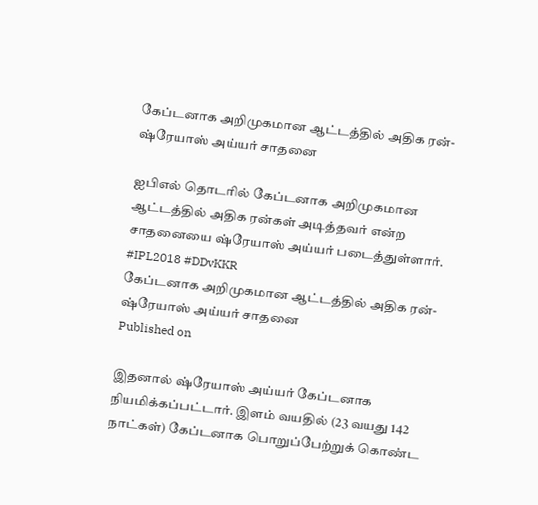கேப்டனாக அறிமுகமான ஆட்டத்தில் அதிக ரன்- ஷ்ரேயாஸ் அய்யர் சாதனை

ஐபிஎல் தொடரில் கேப்டனாக அறிமுகமான ஆட்டத்தில் அதிக ரன்கள் அடித்தவர் என்ற சாதனையை ஷ்ரேயாஸ் அய்யர் படைத்துள்ளார். #IPL2018 #DDvKKR
கேப்டனாக அறிமுகமான ஆட்டத்தில் அதிக ரன்- ஷ்ரேயாஸ் அய்யர் சாதனை
Published on

இதனால் ஷ்ரேயாஸ் அய்யர் கேப்டனாக நியமிக்கப்பட்டார். இளம் வயதில் (23 வயது 142 நாட்கள்) கேப்டனாக பொறுப்பேற்றுக் கொண்ட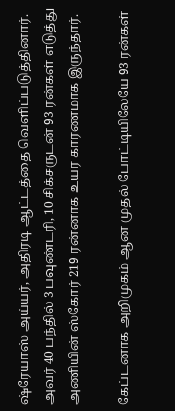ஷ்ரேயாஸ் அய்யர், அதிரடி ஆட்டத்தை வெளிப்படுத்தினார். அவர் 40 பந்தில் 3 பவுண்டரி, 10 சிக்சருடன் 93 ரன்கள் எடுத்து அணியின் ஸ்கோர் 219 ரன்னாக உயர காரணமாக இருந்தார்.

கேப்டனாக அறிமுகம் ஆன முதல் போட்டியிலேயே 93 ரன்கள்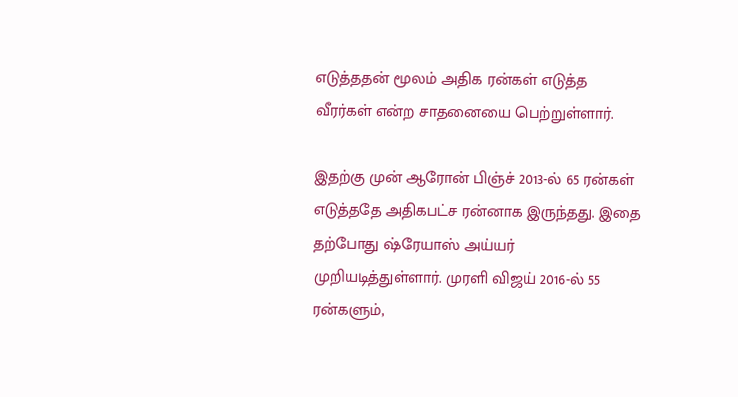எடுத்ததன் மூலம் அதிக ரன்கள் எடுத்த வீரர்கள் என்ற சாதனையை பெற்றுள்ளார்.

இதற்கு முன் ஆரோன் பிஞ்ச் 2013-ல் 65 ரன்கள் எடுத்ததே அதிகபட்ச ரன்னாக இருந்தது. இதை தற்போது ஷ்ரேயாஸ் அய்யர் முறியடித்துள்ளார். முரளி விஜய் 2016-ல் 55 ரன்களும்,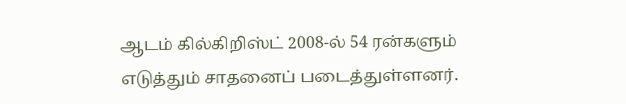ஆடம் கில்கிறிஸ்ட் 2008-ல் 54 ரன்களும் எடுத்தும் சாதனைப் படைத்துள்ளனர்.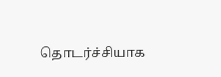தொடர்ச்சியாக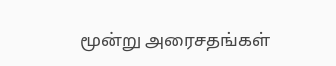மூன்று அரைசதங்கள்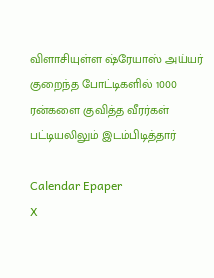விளாசியுள்ள ஷ்ரேயாஸ் அய்யர் குறைந்த போட்டிகளில் 1000 ரன்களை குவித்த வீரர்கள் பட்டியலிலும் இடம்பிடித்தார்

Calendar Epaper
X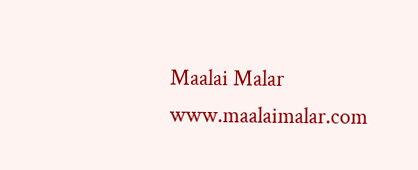Maalai Malar
www.maalaimalar.com